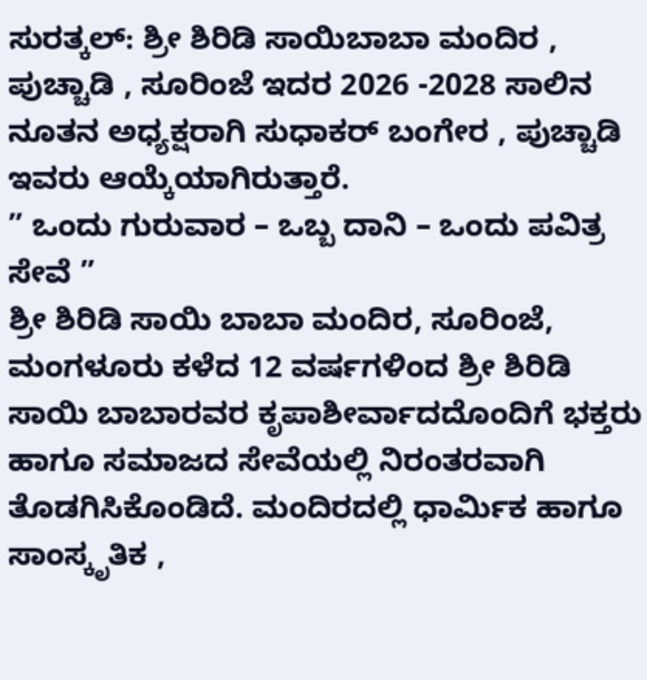ಸುರತ್ಕಲ್: ಶ್ರೀ ಶಿರಿಡಿ ಸಾಯಿಬಾಬಾ ಮಂದಿರ , ಪುಚ್ಚಾಡಿ , ಸೂರಿಂಜೆ ಇದರ 2026 -2028 ಸಾಲಿನ ನೂತನ ಅಧ್ಯಕ್ಷರಾಗಿ ಸುಧಾಕರ್ ಬಂಗೇರ , ಪುಚ್ಚಾಡಿ ಇವರು ಆಯ್ಕೆಯಾಗಿರುತ್ತಾರೆ.
” ಒಂದು ಗುರುವಾರ – ಒಬ್ಬ ದಾನಿ – ಒಂದು ಪವಿತ್ರ ಸೇವೆ ”
ಶ್ರೀ ಶಿರಿಡಿ ಸಾಯಿ ಬಾಬಾ ಮಂದಿರ, ಸೂರಿಂಜೆ, ಮಂಗಳೂರು ಕಳೆದ 12 ವರ್ಷಗಳಿಂದ ಶ್ರೀ ಶಿರಿಡಿ ಸಾಯಿ ಬಾಬಾರವರ ಕೃಪಾಶೀರ್ವಾದದೊಂದಿಗೆ ಭಕ್ತರು ಹಾಗೂ ಸಮಾಜದ ಸೇವೆಯಲ್ಲಿ ನಿರಂತರವಾಗಿ ತೊಡಗಿಸಿಕೊಂಡಿದೆ. ಮಂದಿರದಲ್ಲಿ ಧಾರ್ಮಿಕ ಹಾಗೂ ಸಾಂಸ್ಕೃತಿಕ ,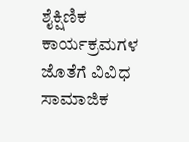ಶೈಕ್ಷಿಣಿಕ ಕಾರ್ಯಕ್ರಮಗಳ ಜೊತೆಗೆ ವಿವಿಧ ಸಾಮಾಜಿಕ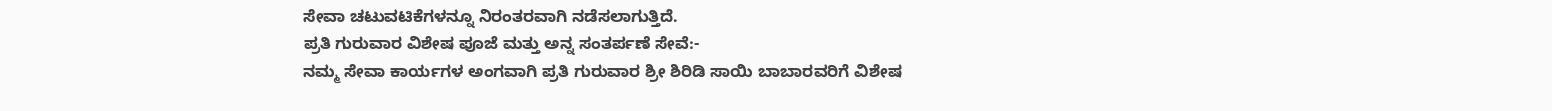ಸೇವಾ ಚಟುವಟಿಕೆಗಳನ್ನೂ ನಿರಂತರವಾಗಿ ನಡೆಸಲಾಗುತ್ತಿದೆ.
ಪ್ರತಿ ಗುರುವಾರ ವಿಶೇಷ ಪೂಜೆ ಮತ್ತು ಅನ್ನ ಸಂತರ್ಪಣೆ ಸೇವೆ:-
ನಮ್ಮ ಸೇವಾ ಕಾರ್ಯಗಳ ಅಂಗವಾಗಿ ಪ್ರತಿ ಗುರುವಾರ ಶ್ರೀ ಶಿರಿಡಿ ಸಾಯಿ ಬಾಬಾರವರಿಗೆ ವಿಶೇಷ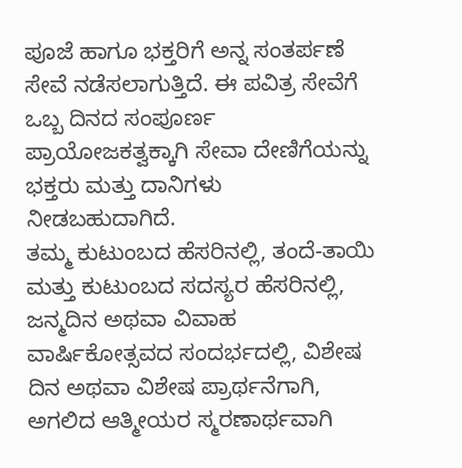ಪೂಜೆ ಹಾಗೂ ಭಕ್ತರಿಗೆ ಅನ್ನ ಸಂತರ್ಪಣೆ ಸೇವೆ ನಡೆಸಲಾಗುತ್ತಿದೆ. ಈ ಪವಿತ್ರ ಸೇವೆಗೆ ಒಬ್ಬ ದಿನದ ಸಂಪೂರ್ಣ ಪ್ರಾಯೋಜಕತ್ವಕ್ಕಾಗಿ ಸೇವಾ ದೇಣಿಗೆಯನ್ನು ಭಕ್ತರು ಮತ್ತು ದಾನಿಗಳು ನೀಡಬಹುದಾಗಿದೆ.
ತಮ್ಮ ಕುಟುಂಬದ ಹೆಸರಿನಲ್ಲಿ, ತಂದೆ-ತಾಯಿ ಮತ್ತು ಕುಟುಂಬದ ಸದಸ್ಯರ ಹೆಸರಿನಲ್ಲಿ, ಜನ್ಮದಿನ ಅಥವಾ ವಿವಾಹ ವಾರ್ಷಿಕೋತ್ಸವದ ಸಂದರ್ಭದಲ್ಲಿ, ವಿಶೇಷ ದಿನ ಅಥವಾ ವಿಶೇಷ ಪ್ರಾರ್ಥನೆಗಾಗಿ, ಅಗಲಿದ ಆತ್ಮೀಯರ ಸ್ಮರಣಾರ್ಥವಾಗಿ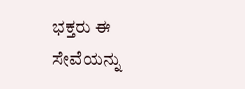ಭಕ್ತರು ಈ ಸೇವೆಯನ್ನು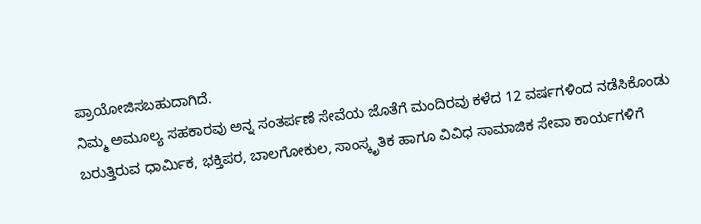ಪ್ರಾಯೋಜಿಸಬಹುದಾಗಿದೆ.
ನಿಮ್ಮ ಅಮೂಲ್ಯ ಸಹಕಾರವು ಅನ್ನ ಸಂತರ್ಪಣೆ ಸೇವೆಯ ಜೊತೆಗೆ ಮಂದಿರವು ಕಳೆದ 12 ವರ್ಷಗಳಿಂದ ನಡೆಸಿಕೊಂಡು ಬರುತ್ತಿರುವ ಧಾರ್ಮಿಕ, ಭಕ್ತಿಪರ, ಬಾಲಗೋಕುಲ, ಸಾಂಸ್ಕೃತಿಕ ಹಾಗೂ ವಿವಿಧ ಸಾಮಾಜಿಕ ಸೇವಾ ಕಾರ್ಯಗಳಿಗೆ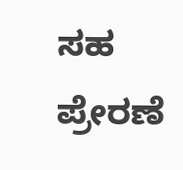ಸಹ ಪ್ರೇರಣೆ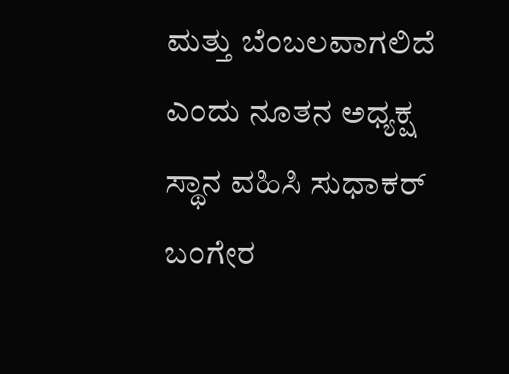ಮತ್ತು ಬೆಂಬಲವಾಗಲಿದೆ ಎಂದು ನೂತನ ಅಧ್ಯಕ್ಷ ಸ್ಥಾನ ವಹಿಸಿ ಸುಧಾಕರ್ ಬಂಗೇರ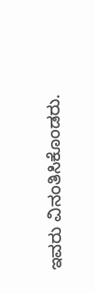ಇವರು ವಿನಂತಿಸಿಕೊಂಡರು.